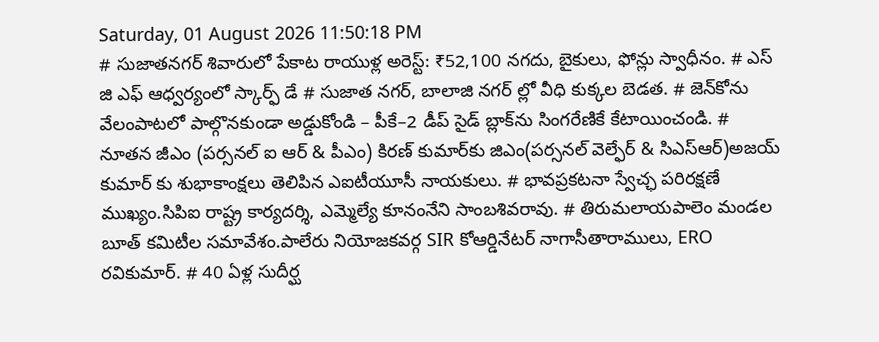Saturday, 01 August 2026 11:50:18 PM
# సుజాతనగర్ శివారులో పేకాట రాయుళ్ల అరెస్ట్: ₹52,100 నగదు, బైకులు, ఫోన్లు స్వాధీనం. # ఎస్ జి ఎఫ్ ఆధ్వర్యంలో స్కార్ఫ్ డే # సుజాత నగర్, బాలాజి నగర్ ల్లో వీధి కుక్కల బెడత. # జెన్‌కోను వేలంపాటలో పాల్గొనకుండా అడ్డుకోండి – పీకే–2 డీప్ సైడ్ బ్లాక్‌ను సింగరేణికే కేటాయించండి. # నూతన జీఎం (పర్సనల్ ఐ ఆర్ & పీఎం) కిరణ్ కుమార్‌కు జిఎం(పర్సనల్ వెల్ఫేర్ & సిఎస్ఆర్)అజయ్ కుమార్ కు శుభాకాంక్షలు తెలిపిన ఎఐటీయూసీ నాయకులు. # భావప్రకటనా స్వేచ్ఛ పరిరక్షణే ముఖ్యం.సిపిఐ రాష్ట్ర కార్యదర్శి, ఎమ్మెల్యే కూనంనేని సాంబశివరావు. # తిరుమలాయపాలెం మండల బూత్ కమిటీల సమావేశం.పాలేరు నియోజకవర్గ SIR కోఆర్డినేటర్ నాగాసీతారాములు, ERO రవికుమార్. # 40 ఏళ్ల సుదీర్ఘ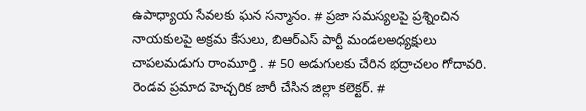ఉపాధ్యాయ సేవలకు ఘన సన్మానం. # ప్రజా సమస్యలపై ప్రశ్నించిన నాయకులపై అక్రమ కేసులు, బిఆర్ఎస్ పార్టీ మండలఅధ్యక్షులు చాపలమడుగు రాంమూర్తి . # 50 అడుగులకు చేరిన భద్రాచలం గోదావరి. రెండవ ప్రమాద హెచ్చరిక జారీ చేసిన జిల్లా కలెక్టర్. #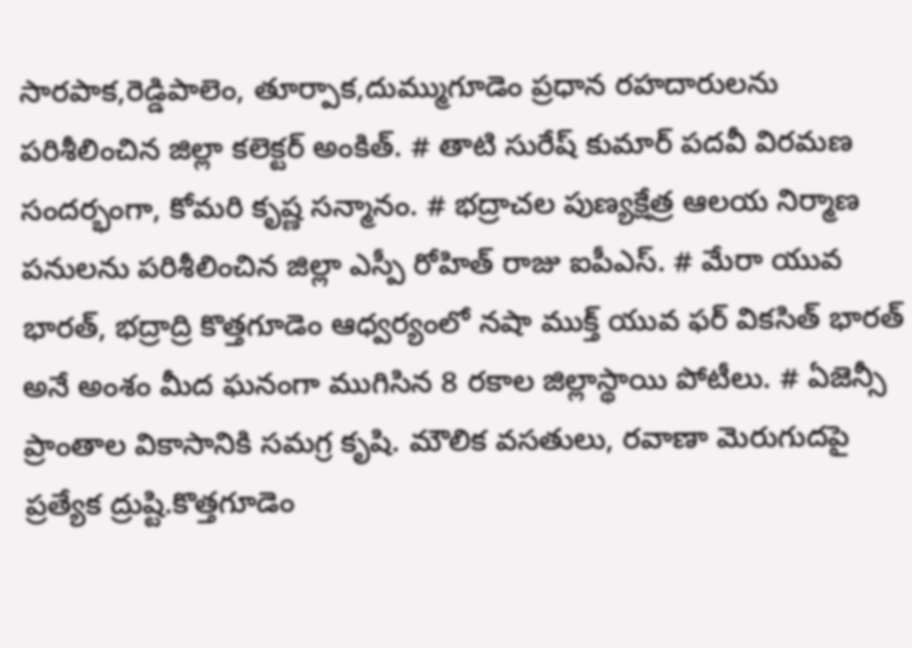సారపాక,రెడ్డిపాలెం, తూర్పాక,దుమ్ముగూడెం ప్రధాన రహదారులను పరిశీలించిన జిల్లా కలెక్టర్ అంకిత్. # తాటి సురేష్ కుమార్ పదవీ విరమణ సందర్భంగా, కోమరి కృష్ణ సన్మానం. # భద్రాచల పుణ్యక్షేత్ర ఆలయ నిర్మాణ పనులను పరిశీలించిన జిల్లా ఎస్పీ రోహిత్ రాజు ఐపీఎస్. # మేరా యువ భారత్, భద్రాద్రి కొత్తగూడెం ఆధ్వర్యంలో నషా ముక్త్ యువ ఫర్ వికసిత్ భారత్ అనే అంశం మీద ఘనంగా ముగిసిన 8 రకాల జిల్లాస్థాయి పోటీలు. # ఏజెన్సీ ప్రాంతాల వికాసానికి సమగ్ర కృషి. మౌలిక వసతులు, రవాణా మెరుగుదపై ప్రత్యేక ద్రుష్టి.కొత్తగూడెం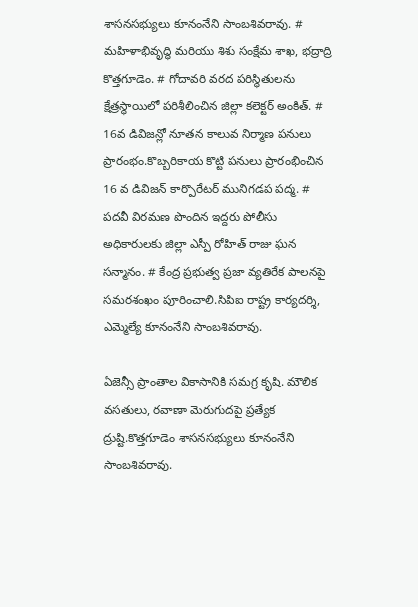శాసనసభ్యులు కూనంనేని సాంబశివరావు. # మహిళాభివృద్ధి మరియు శిశు సంక్షేమ శాఖ, భద్రాద్రి కొత్తగూడెం. # గోదావరి వరద పరిస్థితులను క్షేత్రస్థాయిలో పరిశీలించిన జిల్లా కలెక్టర్ అంకిత్. # 16వ డివిజన్లో నూతన కాలువ నిర్మాణ పనులు ప్రారంభం.కొబ్బరికాయ కొట్టి పనులు ప్రారంభించిన 16 వ డివిజన్ కార్పొరేటర్ మునిగడప పద్మ. # పదవీ విరమణ పొందిన ఇద్దరు పోలీసు అధికారులకు జిల్లా ఎస్పీ రోహిత్ రాజు ఘన సన్మానం. # కేంద్ర ప్రభుత్వ ప్రజా వ్యతిరేక పాలనపై సమరశంఖం పూరించాలి.సిపిఐ రాష్ట్ర కార్యదర్శి, ఎమ్మెల్యే కూనంనేని సాంబశివరావు.

ఏజెన్సీ ప్రాంతాల వికాసానికి సమగ్ర కృషి. మౌలిక వసతులు, రవాణా మెరుగుదపై ప్రత్యేక ద్రుష్టి.కొత్తగూడెం శాసనసభ్యులు కూనంనేని సాంబశివరావు.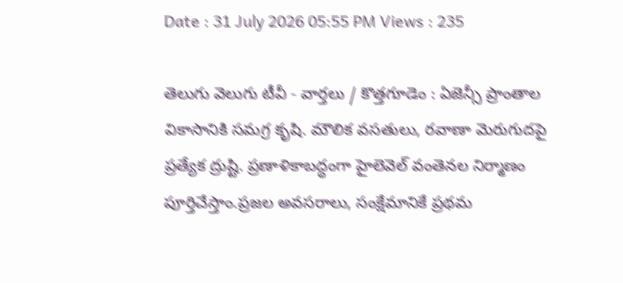Date : 31 July 2026 05:55 PM Views : 235

తెలుగు వెలుగు టీవీ - వార్తలు / కొత్తగూడెం : ఏజెన్సీ ప్రాంతాల వికాసానికి సమగ్ర కృషి. మౌలిక వసతులు, రవాణా మెరుగుదపై ప్రత్యేక ద్రుష్టి. ప్రణాళికాబద్ధంగా హైలెవెల్ వంతెనల నిర్మాణం పూర్తిచేస్తాం.ప్రజల అవసరాలు, సంక్షేమానికే ప్రథమ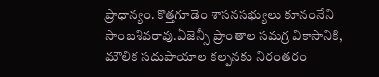ప్రాధాన్యం. కొత్తగూడెం శాసనసభ్యులు కూనంనేని సాంబశివరావు.ఏజెన్సీ ప్రాంతాల సమగ్ర వికాసానికి, మౌలిక సదుపాయాల కల్పనకు నిరంతరం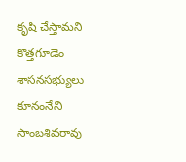కృషి చేస్తామని కొత్తగూడెం శాసనసభ్యులు కూనంనేని సాంబశివరావు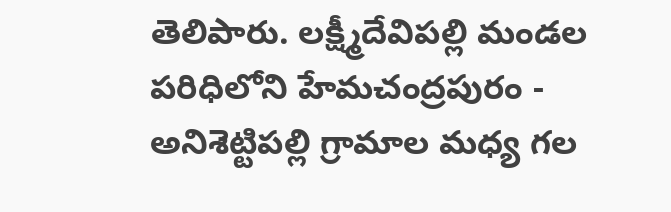తెలిపారు. లక్ష్మీదేవిపల్లి మండల పరిధిలోని హేమచంద్రపురం - అనిశెట్టిపల్లి గ్రామాల మధ్య గల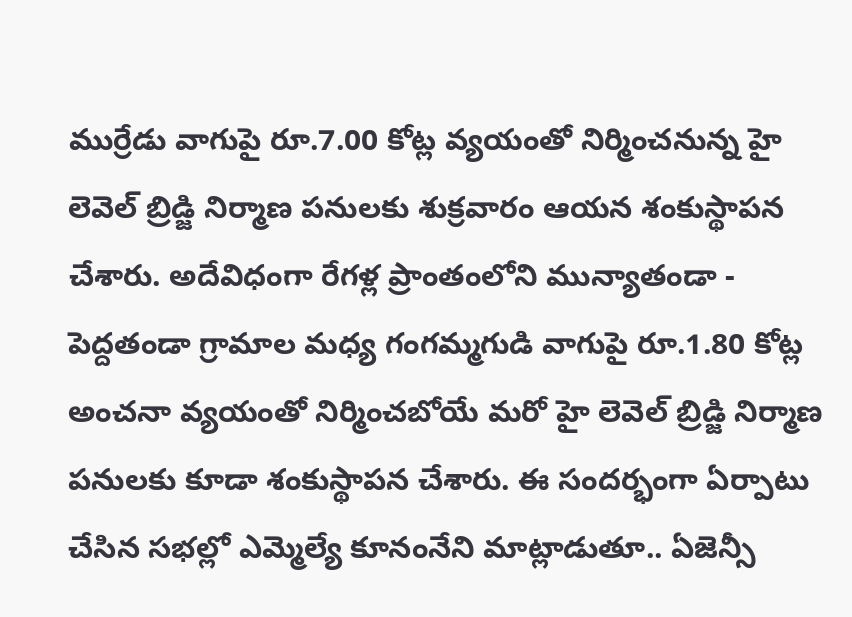ముర్రేడు వాగుపై రూ.7.00 కోట్ల వ్యయంతో నిర్మించనున్న హై లెవెల్ బ్రిడ్జి నిర్మాణ పనులకు శుక్రవారం ఆయన శంకుస్థాపన చేశారు. అదేవిధంగా రేగళ్ల ప్రాంతంలోని మున్యాతండా - పెద్దతండా గ్రామాల మధ్య గంగమ్మగుడి వాగుపై రూ.1.80 కోట్ల అంచనా వ్యయంతో నిర్మించబోయే మరో హై లెవెల్ బ్రిడ్జి నిర్మాణ పనులకు కూడా శంకుస్థాపన చేశారు. ఈ సందర్భంగా ఏర్పాటు చేసిన సభల్లో ఎమ్మెల్యే కూనంనేని మాట్లాడుతూ.. ఏజెన్సీ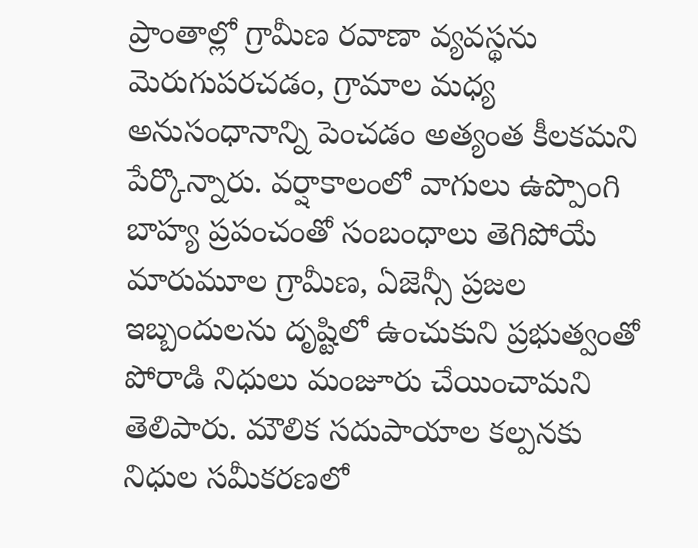ప్రాంతాల్లో గ్రామీణ రవాణా వ్యవస్థను మెరుగుపరచడం, గ్రామాల మధ్య అనుసంధానాన్ని పెంచడం అత్యంత కీలకమని పేర్కొన్నారు. వర్షాకాలంలో వాగులు ఉప్పొంగి బాహ్య ప్రపంచంతో సంబంధాలు తెగిపోయే మారుమూల గ్రామీణ, ఏజెన్సీ ప్రజల ఇబ్బందులను దృష్టిలో ఉంచుకుని ప్రభుత్వంతో పోరాడి నిధులు మంజూరు చేయించామని తెలిపారు. మౌలిక సదుపాయాల కల్పనకు నిధుల సమీకరణలో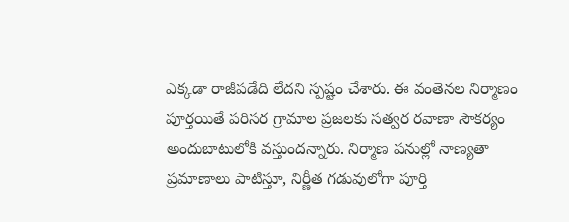ఎక్కడా రాజీపడేది లేదని స్పష్టం చేశారు. ఈ వంతెనల నిర్మాణం పూర్తయితే పరిసర గ్రామాల ప్రజలకు సత్వర రవాణా సౌకర్యం అందుబాటులోకి వస్తుందన్నారు. నిర్మాణ పనుల్లో నాణ్యతా ప్రమాణాలు పాటిస్తూ, నిర్ణీత గడువులోగా పూర్తి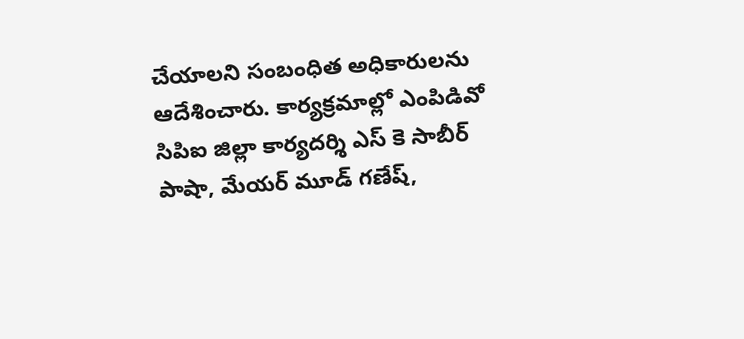చేయాలని సంబంధిత అధికారులను ఆదేశించారు. కార్యక్రమాల్లో ఎంపిడివో సిపిఐ జిల్లా కార్యదర్శి ఎస్ కె సాబీర్ పాషా, మేయర్ మూడ్ గణేష్,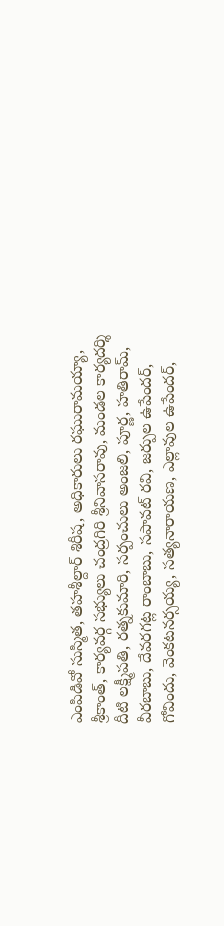ఎంపిడివో సుస్మిత, తహశీల్దార్ శిరీష, అధికారులు రఘురామయ్యా, శ్రీకాంత్, కార్యవర్గ సభ్యులు చంద్రగిరి శ్రీనివాసరావు, మండల కార్యదర్శి దీటి లక్ష్మీపతి, రత్నకుమారి, సర్పంచులు అంజలి, పూర్ణ, హతిరామ్, వీరబాబు, దేవరగట్ల రాంబాబు, సపావట్ రవి, జర్పుల ఉపేందర్, గోవిందు, వెంకటనర్సయ్య, సత్యనారాయణ, ఎల్లావుల ఉపేందర్,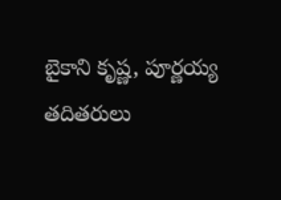బైకాని కృష్ణ, పూర్ణయ్య తదితరులు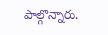పాల్గొన్నారు.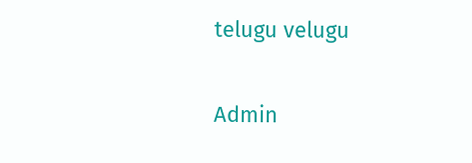telugu velugu

Admin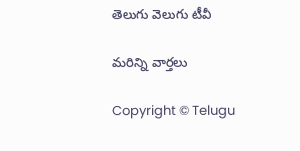తెలుగు వెలుగు టీవీ

మరిన్ని వార్తలు

Copyright © Telugu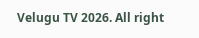Velugu TV 2026. All right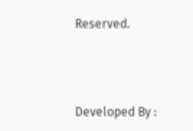Reserved.



Developed By :